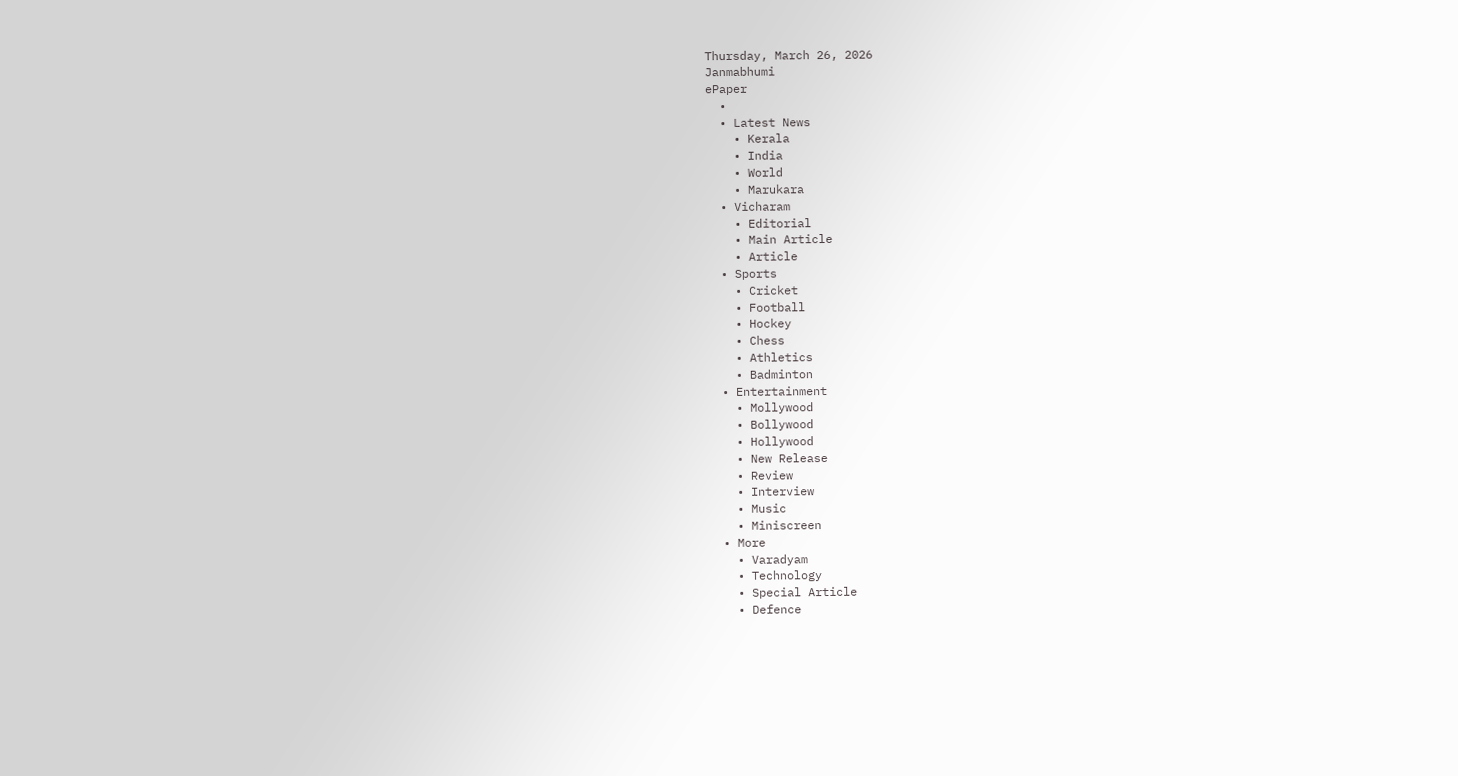Thursday, March 26, 2026
Janmabhumi
ePaper
  •
  • Latest News
    • Kerala
    • India
    • World
    • Marukara
  • Vicharam
    • Editorial
    • Main Article
    • Article
  • Sports
    • Cricket
    • Football
    • Hockey
    • Chess
    • Athletics
    • Badminton
  • Entertainment
    • Mollywood
    • Bollywood
    • Hollywood
    • New Release
    • Review
    • Interview
    • Music
    • Miniscreen
  • More
    • Varadyam
    • Technology
    • Special Article
    • Defence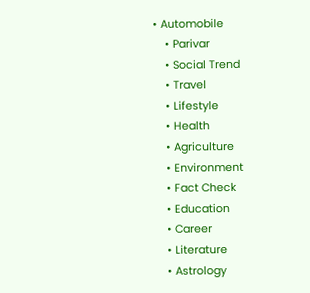• Automobile
    • Parivar
    • Social Trend
    • Travel
    • Lifestyle
    • Health
    • Agriculture
    • Environment
    • Fact Check
    • Education
    • Career
    • Literature
    • Astrology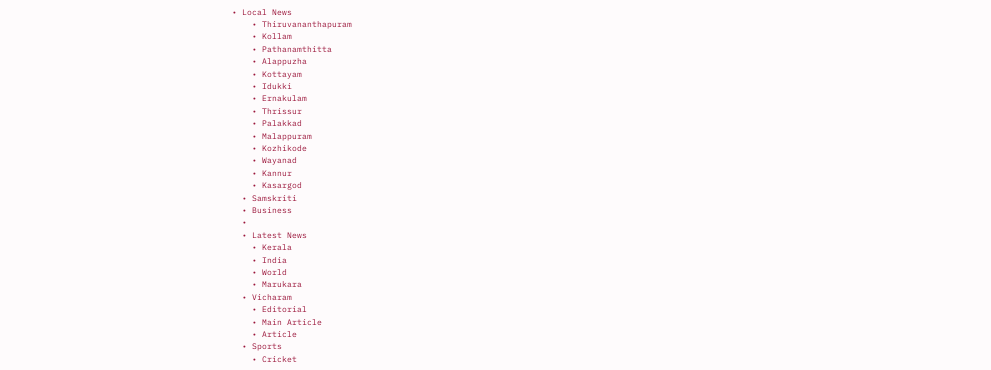• Local News
    • Thiruvananthapuram
    • Kollam
    • Pathanamthitta
    • Alappuzha
    • Kottayam
    • Idukki
    • Ernakulam
    • Thrissur
    • Palakkad
    • Malappuram
    • Kozhikode
    • Wayanad
    • Kannur
    • Kasargod
  • Samskriti
  • Business
  •
  • Latest News
    • Kerala
    • India
    • World
    • Marukara
  • Vicharam
    • Editorial
    • Main Article
    • Article
  • Sports
    • Cricket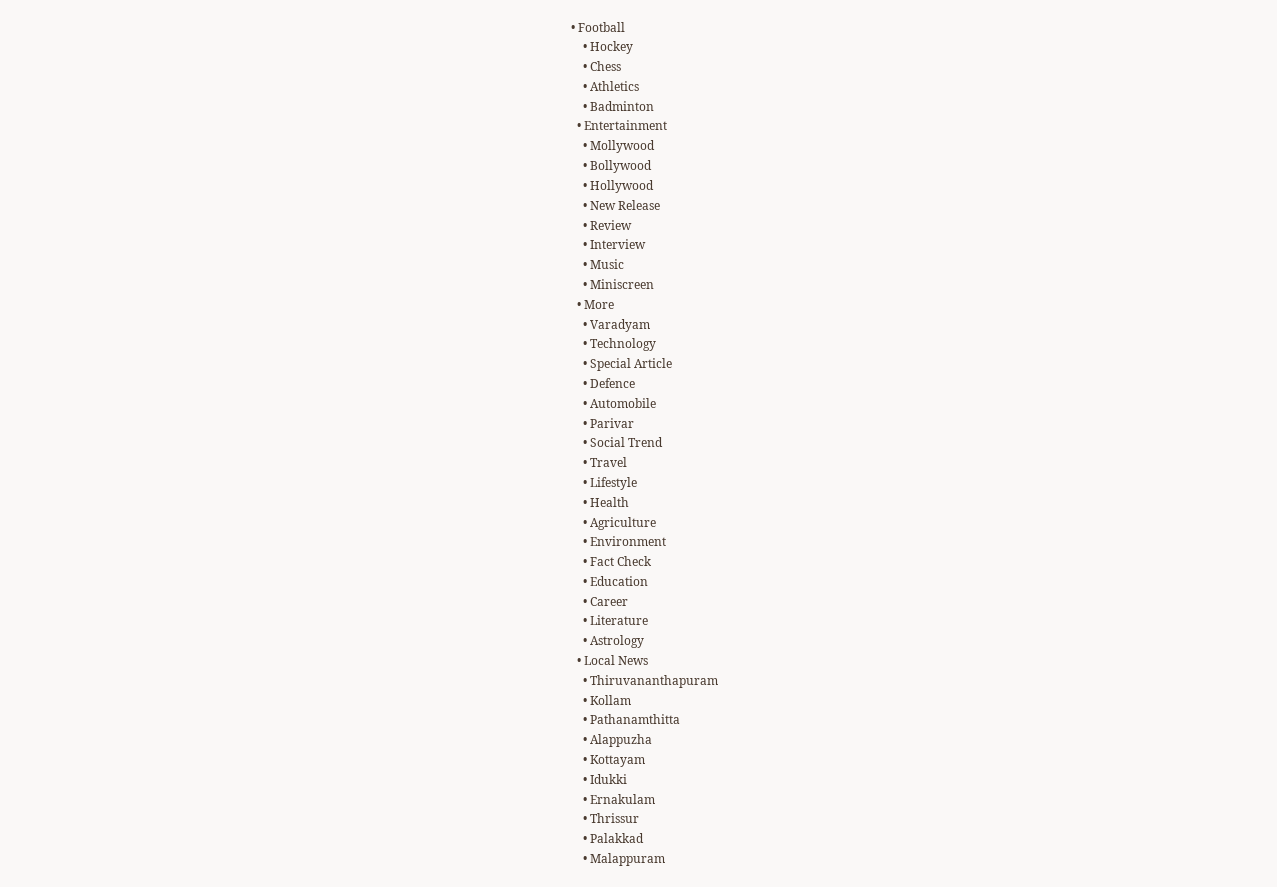• Football
    • Hockey
    • Chess
    • Athletics
    • Badminton
  • Entertainment
    • Mollywood
    • Bollywood
    • Hollywood
    • New Release
    • Review
    • Interview
    • Music
    • Miniscreen
  • More
    • Varadyam
    • Technology
    • Special Article
    • Defence
    • Automobile
    • Parivar
    • Social Trend
    • Travel
    • Lifestyle
    • Health
    • Agriculture
    • Environment
    • Fact Check
    • Education
    • Career
    • Literature
    • Astrology
  • Local News
    • Thiruvananthapuram
    • Kollam
    • Pathanamthitta
    • Alappuzha
    • Kottayam
    • Idukki
    • Ernakulam
    • Thrissur
    • Palakkad
    • Malappuram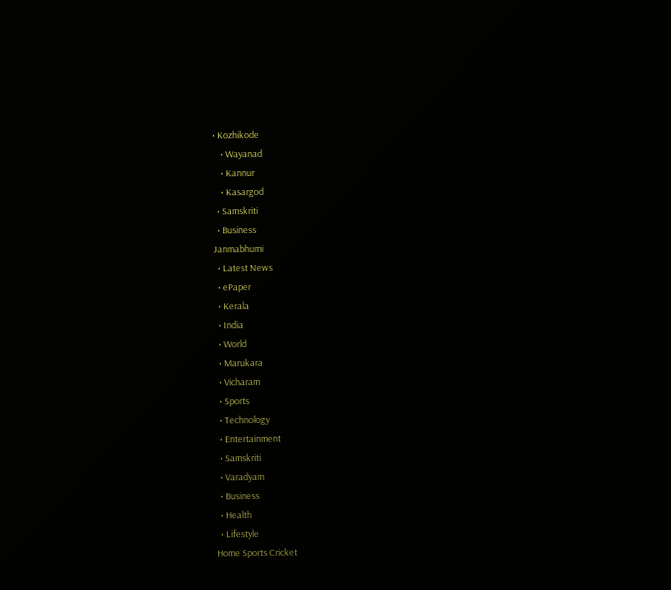• Kozhikode
    • Wayanad
    • Kannur
    • Kasargod
  • Samskriti
  • Business
Janmabhumi
  • Latest News
  • ePaper
  • Kerala
  • India
  • World
  • Marukara
  • Vicharam
  • Sports
  • Technology
  • Entertainment
  • Samskriti
  • Varadyam
  • Business
  • Health
  • Lifestyle
Home Sports Cricket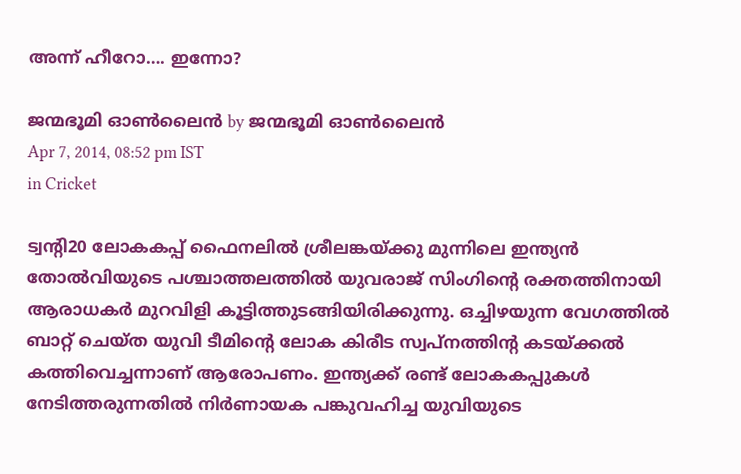അന്ന്‌ ഹീറോ…. ഇന്നോ?

ജന്മഭൂമി ഓണ്‍ലൈന്‍ by ജന്മഭൂമി ഓണ്‍ലൈന്‍
Apr 7, 2014, 08:52 pm IST
in Cricket

ട്വന്റി20 ലോകകപ്പ്‌ ഫൈനലില്‍ ശ്രീലങ്കയ്‌ക്കു മുന്നിലെ ഇന്ത്യന്‍ തോല്‍വിയുടെ പശ്ചാത്തലത്തില്‍ യുവരാജ്‌ സിംഗിന്റെ രക്തത്തിനായി ആരാധകര്‍ മുറവിളി കൂട്ടിത്തുടങ്ങിയിരിക്കുന്നു. ഒച്ചിഴയുന്ന വേഗത്തില്‍ ബാറ്റ്‌ ചെയ്ത യുവി ടീമിന്റെ ലോക കിരീട സ്വപ്നത്തിന്റ കടയ്‌ക്കല്‍ കത്തിവെച്ചന്നാണ്‌ ആരോപണം. ഇന്ത്യക്ക്‌ രണ്ട്‌ ലോകകപ്പുകള്‍ നേടിത്തരുന്നതില്‍ നിര്‍ണായക പങ്കുവഹിച്ച യുവിയുടെ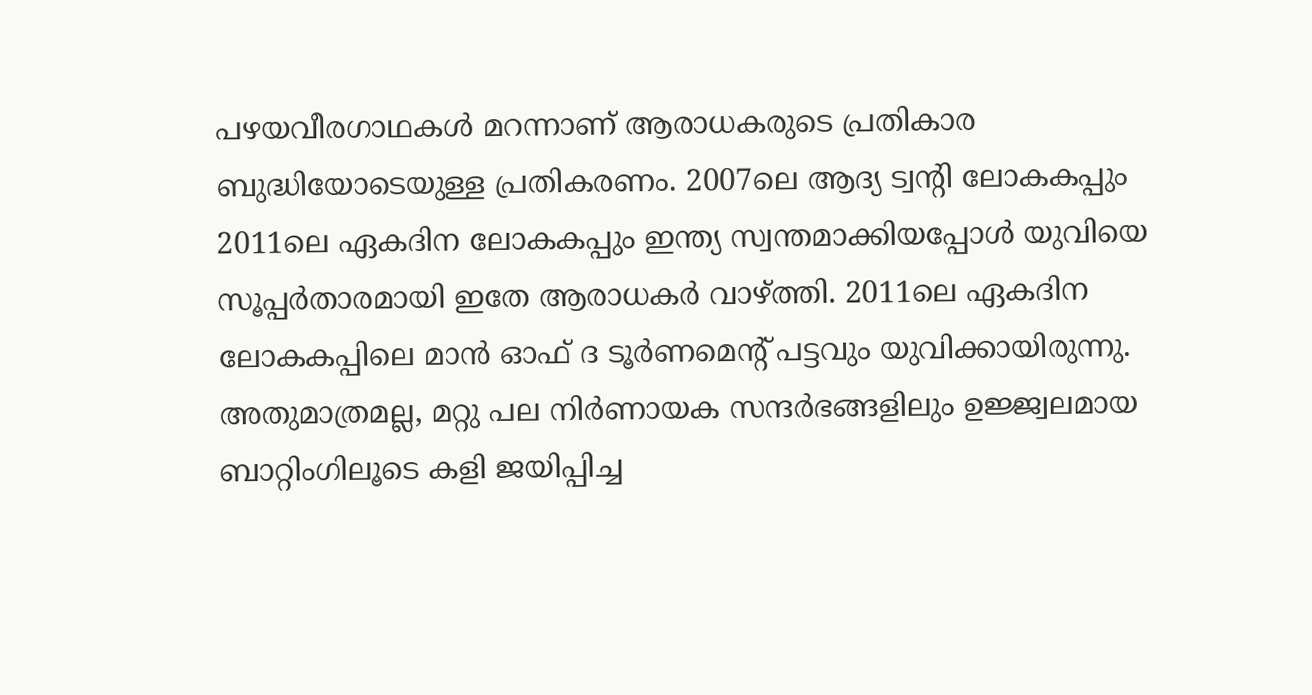പഴയവീരഗാഥകള്‍ മറന്നാണ്‌ ആരാധകരുടെ പ്രതികാര ബുദ്ധിയോടെയുള്ള പ്രതികരണം. 2007ലെ ആദ്യ ട്വന്റി ലോകകപ്പും 2011ലെ ഏകദിന ലോകകപ്പും ഇന്ത്യ സ്വന്തമാക്കിയപ്പോള്‍ യുവിയെ സൂപ്പര്‍താരമായി ഇതേ ആരാധകര്‍ വാഴ്‌ത്തി. 2011ലെ ഏകദിന ലോകകപ്പിലെ മാന്‍ ഓഫ്‌ ദ ടൂര്‍ണമെന്റ്‌ പട്ടവും യുവിക്കായിരുന്നു. അതുമാത്രമല്ല, മറ്റു പല നിര്‍ണായക സന്ദര്‍ഭങ്ങളിലും ഉജ്ജ്വലമായ ബാറ്റിംഗിലൂടെ കളി ജയിപ്പിച്ച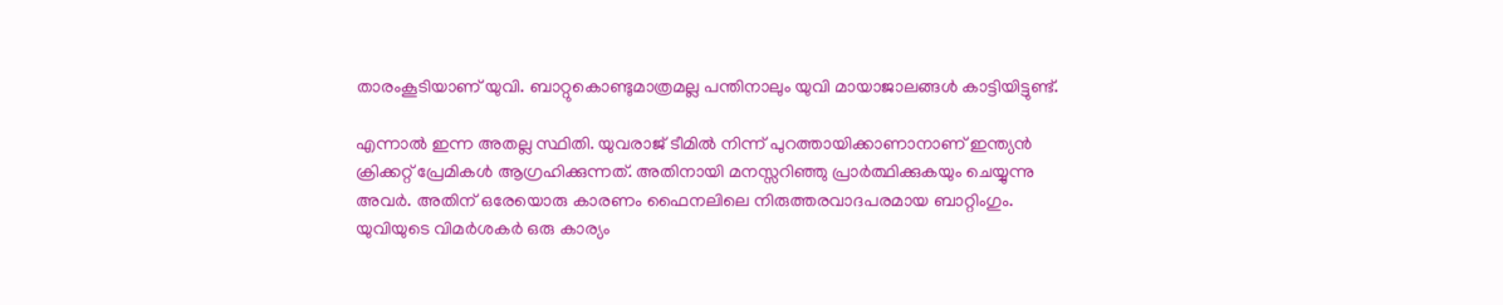താരംകൂടിയാണ്‌ യുവി. ബാറ്റുകൊണ്ടുമാത്രമല്ല പന്തിനാലും യുവി മായാജാലങ്ങള്‍ കാട്ടിയിട്ടുണ്ട്‌.

എന്നാല്‍ ഇന്ന അതല്ല സ്ഥിതി. യുവരാജ്‌ ടീമില്‍ നിന്ന്‌ പുറത്തായിക്കാണാനാണ്‌ ഇന്ത്യന്‍ ക്രിക്കറ്റ്‌ പ്രേമികള്‍ ആഗ്രഹിക്കുന്നത്‌. അതിനായി മനസ്സറിഞ്ഞു പ്രാര്‍ത്ഥിക്കുകയും ചെയ്യുന്നു അവര്‍. അതിന്‌ ഒരേയൊരു കാരണം ഫൈനലിലെ നിരുത്തരവാദപരമായ ബാറ്റിംഗും. യുവിയുടെ വിമര്‍ശകര്‍ ഒരു കാര്യം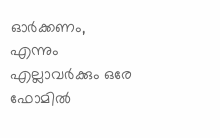ഓര്‍ക്കണം, എന്നും എല്ലാവര്‍ക്കും ഒരേ ഫോമില്‍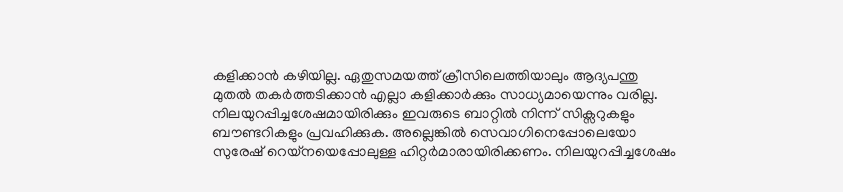കളിക്കാന്‍ കഴിയില്ല. ഏതുസമയത്ത്‌ ക്രീസിലെത്തിയാലും ആദ്യപന്തു മുതല്‍ തകര്‍ത്തടിക്കാന്‍ എല്ലാ കളിക്കാര്‍ക്കും സാധ്യമായെന്നും വരില്ല. നിലയുറപ്പിച്ചശേഷമായിരിക്കും ഇവരുടെ ബാറ്റില്‍ നിന്ന്‌ സിക്സറുകളും ബൗണ്ടറികളും പ്രവഹിക്കുക. അല്ലെങ്കില്‍ സെവാഗിനെപ്പോലെയോ സുരേഷ്‌ റെയ്നയെപ്പോലുള്ള ഹിറ്റര്‍മാരായിരിക്കണം. നിലയുറപ്പിച്ചശേഷം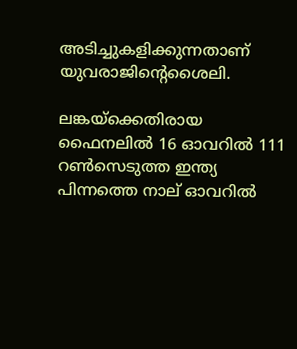അടിച്ചുകളിക്കുന്നതാണ്‌ യുവരാജിന്റെശൈലി.

ലങ്കയ്‌ക്കെതിരായ ഫൈനലില്‍ 16 ഓവറില്‍ 111 റണ്‍സെടുത്ത ഇന്ത്യ പിന്നത്തെ നാല്‌ ഓവറില്‍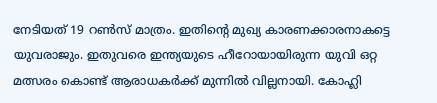നേടിയത്‌ 19 റണ്‍സ്‌ മാത്രം. ഇതിന്റെ മുഖ്യ കാരണക്കാരനാകട്ടെ യുവരാജും. ഇതുവരെ ഇന്ത്യയുടെ ഹീറോയായിരുന്ന യുവി ഒറ്റ മത്സരം കൊണ്ട്‌ ആരാധകര്‍ക്ക്‌ മുന്നില്‍ വില്ലനായി. കോഹ്ലി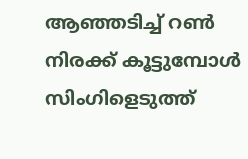ആഞ്ഞടിച്ച്‌ റണ്‍ നിരക്ക്‌ കൂട്ടുമ്പോള്‍ സിംഗിളെടുത്ത്‌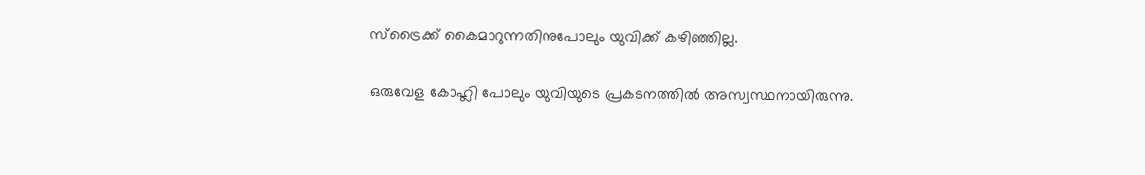സ്ട്രൈക്ക്‌ കൈമാറുന്നതിനുപോലും യുവിക്ക്‌ കഴിഞ്ഞില്ല.

ഒരുവേള കോഹ്ലി പോലും യുവിയുടെ പ്രകടനത്തില്‍ അസ്വസ്ഥനായിരുന്നു.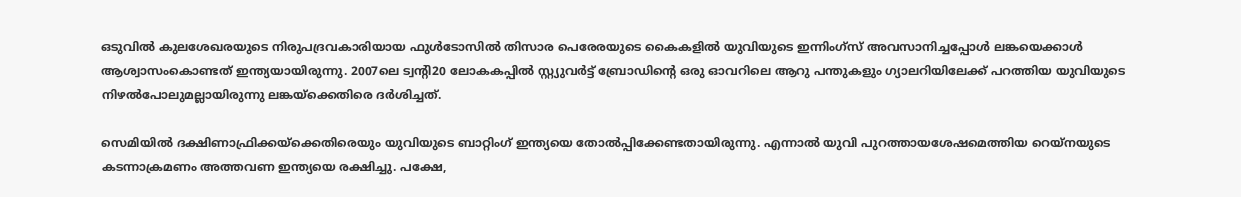ഒടുവില്‍ കുലശേഖരയുടെ നിരുപദ്രവകാരിയായ ഫുള്‍ടോസില്‍ തിസാര പെരേരയുടെ കൈകളില്‍ യുവിയുടെ ഇന്നിംഗ്സ്‌ അവസാനിച്ചപ്പോള്‍ ലങ്കയെക്കാള്‍ ആശ്വാസംകൊണ്ടത്‌ ഇന്ത്യയായിരുന്നു. 2007ലെ ട്വന്റി20 ലോകകപ്പില്‍ സ്റ്റ്യുവര്‍ട്ട്‌ ബ്രോഡിന്റെ ഒരു ഓവറിലെ ആറു പന്തുകളും ഗ്യാലറിയിലേക്ക്‌ പറത്തിയ യുവിയുടെ നിഴല്‍പോലുമല്ലായിരുന്നു ലങ്കയ്‌ക്കെതിരെ ദര്‍ശിച്ചത്‌.

സെമിയില്‍ ദക്ഷിണാഫ്രിക്കയ്‌ക്കെതിരെയും യുവിയുടെ ബാറ്റിംഗ്‌ ഇന്ത്യയെ തോല്‍പ്പിക്കേണ്ടതായിരുന്നു. എന്നാല്‍ യുവി പുറത്തായശേഷമെത്തിയ റെയ്നയുടെ കടന്നാക്രമണം അത്തവണ ഇന്ത്യയെ രക്ഷിച്ചു. പക്ഷേ,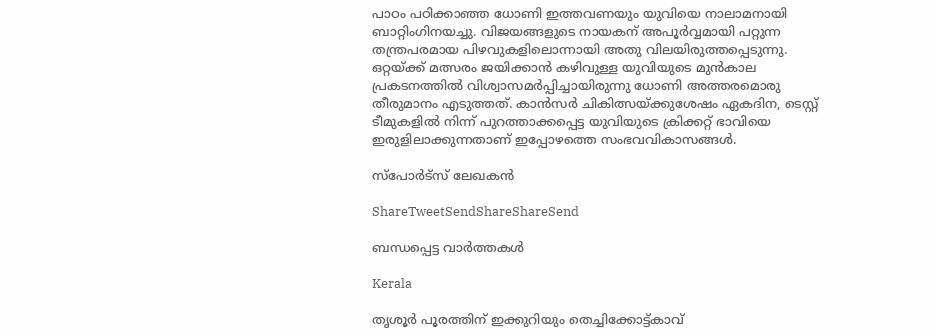പാഠം പഠിക്കാഞ്ഞ ധോണി ഇത്തവണയും യുവിയെ നാലാമനായി ബാറ്റിംഗിനയച്ചു. വിജയങ്ങളുടെ നായകന്‌ അപൂര്‍വ്വമായി പറ്റുന്ന തന്ത്രപരമായ പിഴവുകളിലൊന്നായി അതു വിലയിരുത്തപ്പെടുന്നു. ഒറ്റയ്‌ക്ക്‌ മത്സരം ജയിക്കാന്‍ കഴിവുള്ള യുവിയുടെ മുന്‍കാല പ്രകടനത്തില്‍ വിശ്വാസമര്‍പ്പിച്ചായിരുന്നു ധോണി അത്തരമൊരു തീരുമാനം എടുത്തത്‌. കാന്‍സര്‍ ചികിത്സയ്‌ക്കുശേഷം ഏകദിന, ടെസ്റ്റ്‌ ടീമുകളില്‍ നിന്ന്‌ പുറത്താക്കപ്പെട്ട യുവിയുടെ ക്രിക്കറ്റ്‌ ഭാവിയെ ഇരുളിലാക്കുന്നതാണ്‌ ഇപ്പോഴത്തെ സംഭവവികാസങ്ങള്‍.

സ്പോര്‍ട്സ്‌ ലേഖകന്‍

ShareTweetSendShareShareSend

ബന്ധപ്പെട്ട വാര്‍ത്തകള്‍

Kerala

തൃശൂർ പൂരത്തിന് ഇക്കുറിയും തെച്ചിക്കോട്ട്കാവ്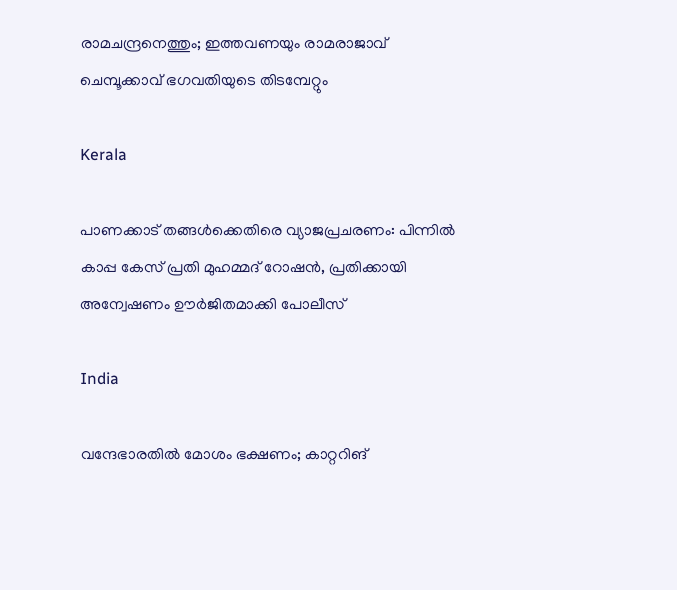രാമചന്ദ്രനെത്തും; ഇത്തവണയും രാമരാജാവ് ചെമ്പൂക്കാവ് ഭഗവതിയുടെ തിടമ്പേറ്റും

Kerala

പാണക്കാട് തങ്ങൾക്കെതിരെ വ്യാജപ്രചരണം: പിന്നിൽ കാപ്പ കേസ് പ്രതി മുഹമ്മദ് റോഷൻ, പ്രതിക്കായി അന്വേഷണം ഊർജിതമാക്കി പോലീസ്

India

വന്ദേഭാരതിൽ മോശം ഭക്ഷണം; കാറ്ററിങ്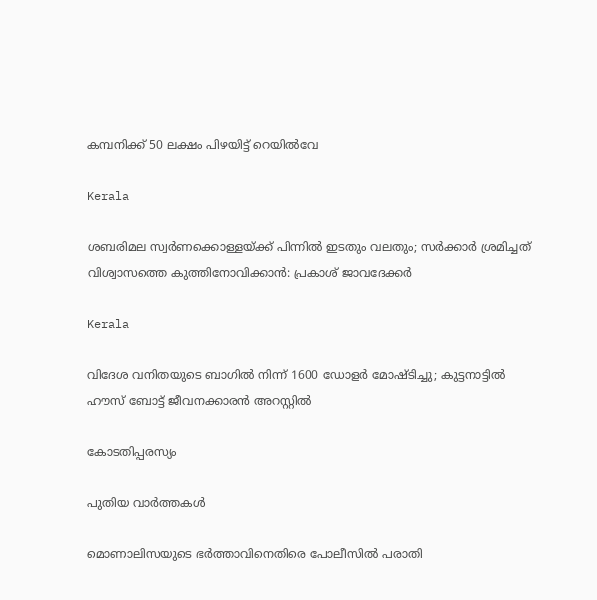കമ്പനിക്ക് 50 ലക്ഷം പിഴയിട്ട് റെയിൽവേ

Kerala

ശബരിമല സ്വർണക്കൊള്ളയ്‌ക്ക് പിന്നിൽ ഇടതും വലതും; സര്‍ക്കാര്‍ ശ്രമിച്ചത് വിശ്വാസത്തെ കുത്തിനോവിക്കാൻ: പ്രകാശ് ജാവദേക്കര്‍

Kerala

വിദേശ വനിതയുടെ ബാഗിൽ നിന്ന് 1600 ഡോളർ മോഷ്ടിച്ചു; കുട്ടനാട്ടിൽ ഹൗസ് ബോട്ട് ജീവനക്കാരൻ അറസ്റ്റിൽ

കോടതിപ്പരസ്യം

പുതിയ വാര്‍ത്തകള്‍

മൊണാലിസയുടെ ഭർത്താവിനെതിരെ പോലീസിൽ പരാതി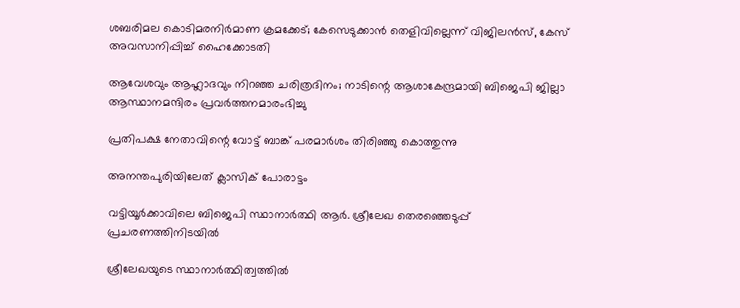ശബരിമല കൊടിമരനിർമാണ ക്രമക്കേട്; കേസെടുക്കാൻ തെളിവില്ലെന്ന് വിജിലൻസ്, കേസ് അവസാനിപ്പിച്ച് ഹൈക്കോടതി

ആവേശവും ആഹ്ലാദവും നിറഞ്ഞ ചരിത്രദിനം; നാടിന്റെ ആശാകേന്ദ്രമായി ബിജെപി ജില്ലാ ആസ്ഥാനമന്ദിരം പ്രവര്‍ത്തനമാരംഭിച്ചു

പ്രതിപക്ഷ നേതാവിന്റെ വോട്ട് ബാങ്ക് പരമാര്‍ശം തിരിഞ്ഞു കൊത്തുന്നു

അനന്തപുരിയിലേത് ക്ലാസിക് പോരാട്ടം

വട്ടിയൂര്‍ക്കാവിലെ ബിജെപി സ്ഥാനാര്‍ത്ഥി ആര്‍. ശ്രീലേഖ തെരഞ്ഞെടുപ്പ് പ്രചരണത്തിനിടയില്‍

ശ്രീലേഖയുടെ സ്ഥാനാര്‍ത്ഥിത്വത്തില്‍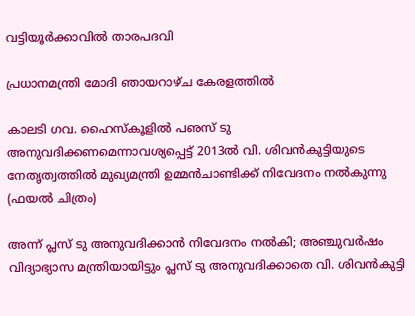വട്ടിയൂര്‍ക്കാവില്‍ താരപദവി

പ്രധാനമന്ത്രി മോദി ഞായറാഴ്ച കേരളത്തില്‍

കാലടി ഗവ. ഹൈസ്‌കൂളില്‍ പഌസ് ടു അനുവദിക്കണമെന്നാവശ്യപ്പെട്ട് 2013ല്‍ വി. ശിവന്‍കുട്ടിയുടെ നേതൃത്വത്തില്‍ മുഖ്യമന്ത്രി ഉമ്മന്‍ചാണ്ടിക്ക് നിവേദനം നല്‍കുന്നു (ഫയല്‍ ചിത്രം)

അന്ന് പ്ലസ് ടു അനുവദിക്കാന്‍ നിവേദനം നല്‍കി; അഞ്ചുവര്‍ഷം വിദ്യാഭ്യാസ മന്ത്രിയായിട്ടും പ്ലസ് ടു അനുവദിക്കാതെ വി. ശിവന്‍കുട്ടി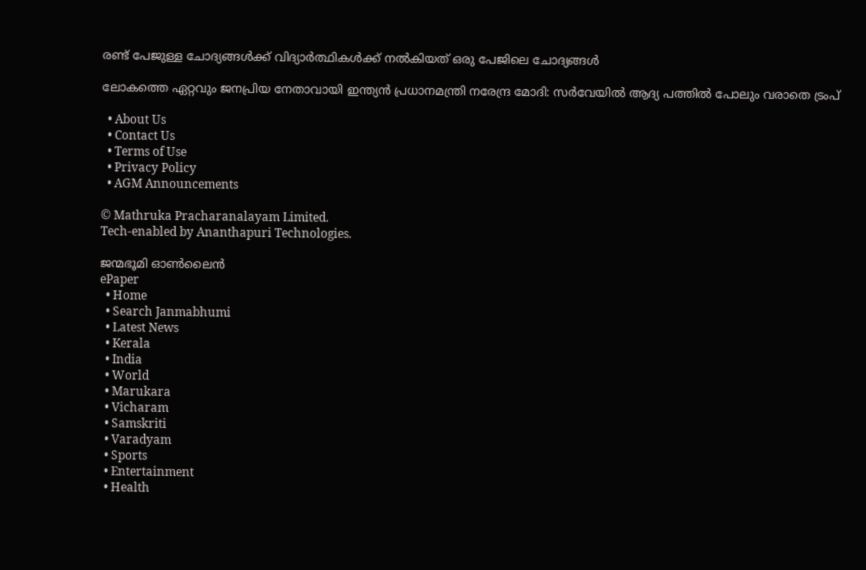രണ്ട് പേജുള്ള ചോദ്യങ്ങള്‍ക്ക് വിദ്യാര്‍ത്ഥികള്‍ക്ക് നല്‍കിയത് ഒരു പേജിലെ ചോദ്യങ്ങള്‍

ലോകത്തെ ഏറ്റവും ജനപ്രിയ നേതാവായി ഇന്ത്യൻ പ്രധാനമന്ത്രി നരേന്ദ്ര മോദി: സർവേയിൽ ആദ്യ പത്തിൽ പോലും വരാതെ ട്രംപ്

  • About Us
  • Contact Us
  • Terms of Use
  • Privacy Policy
  • AGM Announcements

© Mathruka Pracharanalayam Limited.
Tech-enabled by Ananthapuri Technologies.

ജന്മഭൂമി ഓണ്‍ലൈന്‍
ePaper
  • Home
  • Search Janmabhumi
  • Latest News
  • Kerala
  • India
  • World
  • Marukara
  • Vicharam
  • Samskriti
  • Varadyam
  • Sports
  • Entertainment
  • Health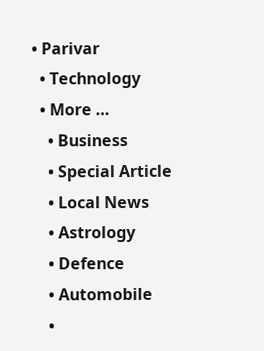• Parivar
  • Technology
  • More …
    • Business
    • Special Article
    • Local News
    • Astrology
    • Defence
    • Automobile
    •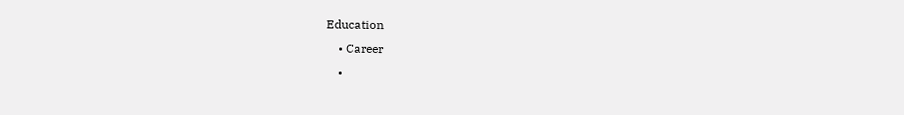Education
    • Career
    •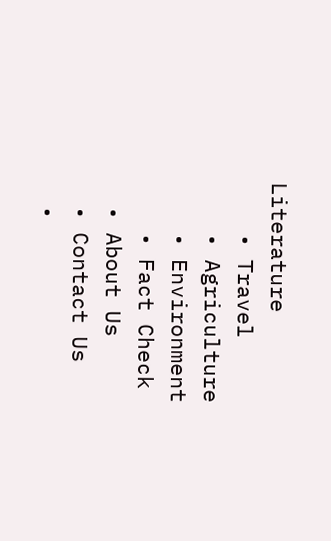Literature
    • Travel
    • Agriculture
    • Environment
    • Fact Check
  • About Us
  • Contact Us
  •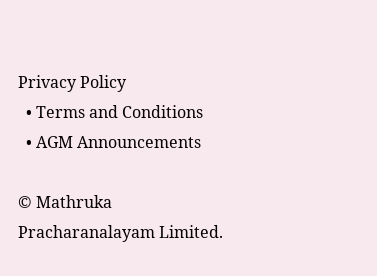Privacy Policy
  • Terms and Conditions
  • AGM Announcements

© Mathruka Pracharanalayam Limited.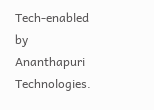Tech-enabled by Ananthapuri Technologies.